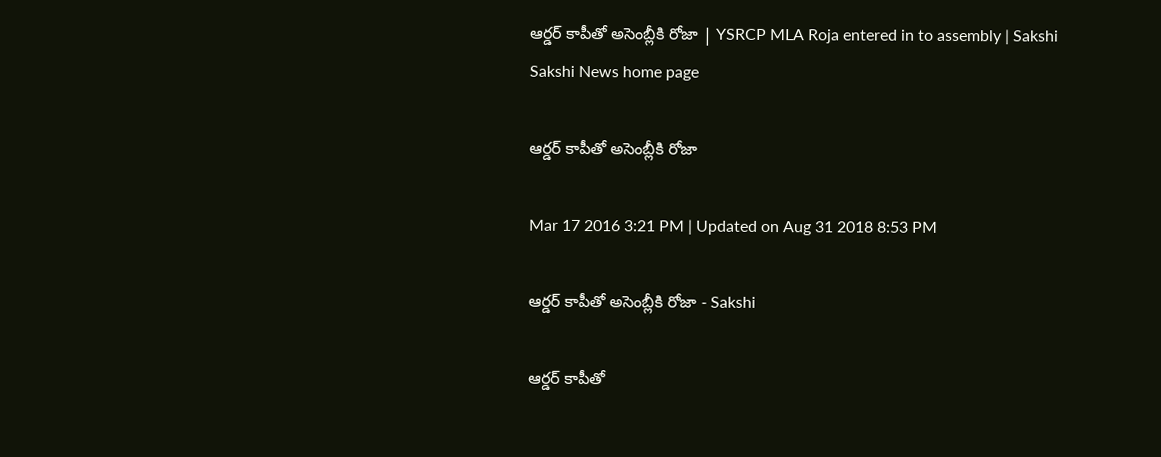ఆర్డర్ కాపీతో అసెంబ్లీకి రోజా | YSRCP MLA Roja entered in to assembly | Sakshi
Sakshi News home page

ఆర్డర్ కాపీతో అసెంబ్లీకి రోజా

Mar 17 2016 3:21 PM | Updated on Aug 31 2018 8:53 PM

ఆర్డర్ కాపీతో అసెంబ్లీకి రోజా - Sakshi

ఆర్డర్ కాపీతో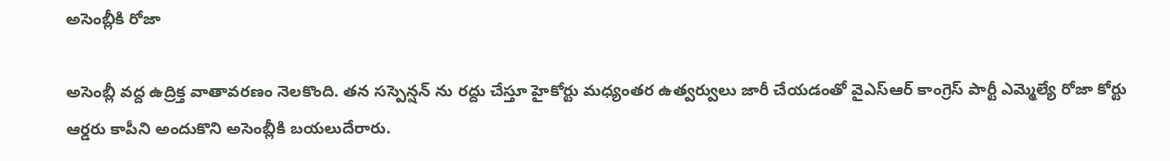అసెంబ్లీకి రోజా

అసెంబ్లీ వద్ద ఉద్రిక్త వాతావరణం నెలకొంది. తన సస్పెన్షన్ ను రద్దు చేస్తూ హైకోర్టు మధ్యంతర ఉత్వర్వులు జారీ చేయడంతో వైఎస్ఆర్ కాంగ్రెస్ పార్టీ ఎమ్మెల్యే రోజా కోర్టు ఆర్డరు కాపీని అందుకొని అసెంబ్లీకి బయలుదేరారు.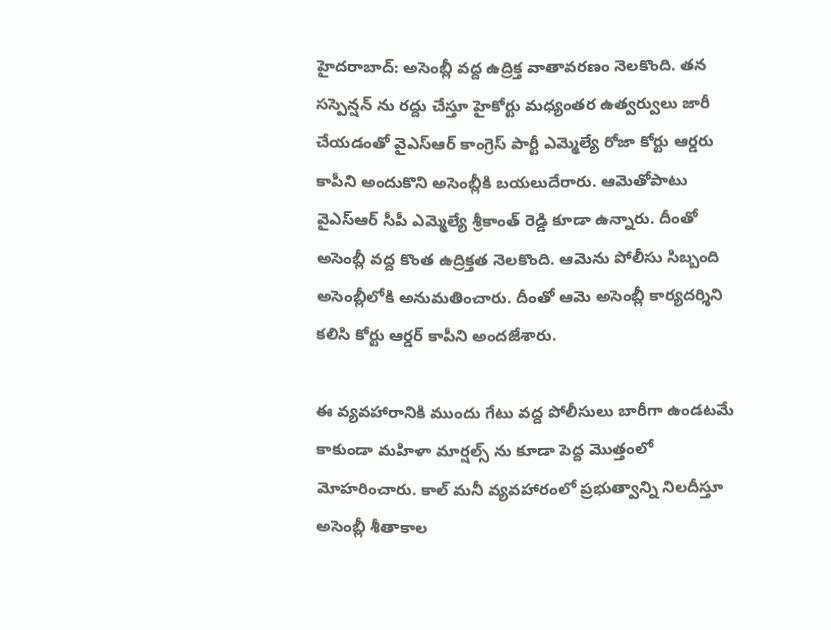హైదరాబాద్: అసెంబ్లీ వద్ద ఉద్రిక్త వాతావరణం నెలకొంది. తన సస్పెన్షన్ ను రద్దు చేస్తూ హైకోర్టు మధ్యంతర ఉత్వర్వులు జారీ చేయడంతో వైఎస్ఆర్ కాంగ్రెస్ పార్టీ ఎమ్మెల్యే రోజా కోర్టు ఆర్డరు కాపీని అందుకొని అసెంబ్లీకి బయలుదేరారు. ఆమెతోపాటు వైఎస్ఆర్ సీపీ ఎమ్మెల్యే శ్రీకాంత్ రెడ్డి కూడా ఉన్నారు. దీంతో అసెంబ్లీ వద్ద కొంత ఉద్రిక్తత నెలకొంది. ఆమెను పోలీసు సిబ్బంది అసెంబ్లీలోకి అనుమతించారు. దీంతో ఆమె అసెంబ్లీ కార్యదర్శిని కలిసి కోర్టు ఆర్డర్ కాపీని అందజేశారు.

ఈ వ్యవహారానికి ముందు గేటు వద్ద పోలీసులు బారీగా ఉండటమే కాకుండా మహిళా మార్షల్స్ ను కూడా పెద్ద మొత్తంలో మోహరించారు. కాల్ మనీ వ్యవహారంలో ప్రభుత్వాన్ని నిలదీస్తూ అసెంబ్లీ శీతాకాల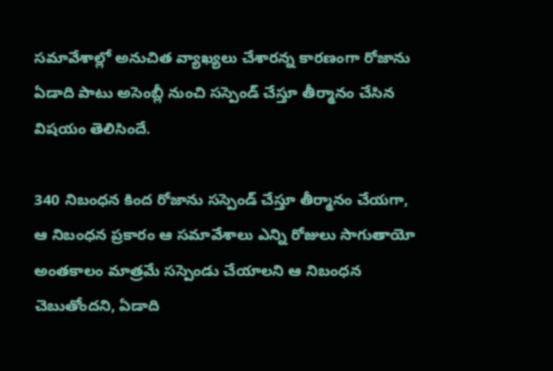సమావేశాల్లో అనుచిత వ్యాఖ్యలు చేశారన్న కారణంగా రోజాను ఏడాది పాటు అసెంబ్లీ నుంచి సస్పెండ్ చేస్తూ తీర్మానం చేసిన విషయం తెలిసిందే.

340 నిబంధన కింద రోజాను సస్పెండ్ చేస్తూ తీర్మానం చేయగా, ఆ నిబంధన ప్రకారం ఆ సమావేశాలు ఎన్ని రోజులు సాగుతాయో అంతకాలం మాత్రమే సస్పెండు చేయాలని ఆ నిబంధన చెబుతోందని, ఏడాది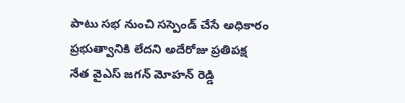పాటు సభ నుంచి సస్పెండ్ చేసే అధికారం ప్రభుత్వానికి లేదని అదేరోజు ప్రతిపక్ష నేత వైఎస్ జగన్ మోహన్ రెడ్డి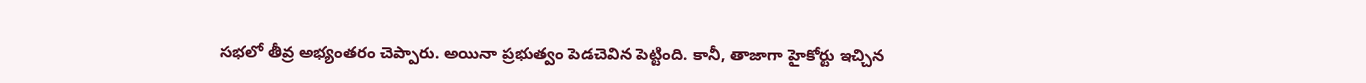సభలో తీవ్ర అభ్యంతరం చెప్పారు. అయినా ప్రభుత్వం పెడచెవిన పెట్టింది. కానీ, తాజాగా హైకోర్టు ఇచ్చిన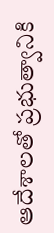ఆదేశాలతో ప్రభుత్వానికి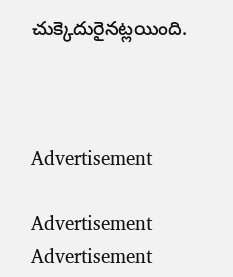చుక్కెదురైనట్లయింది.



Advertisement

Advertisement
Advertisement